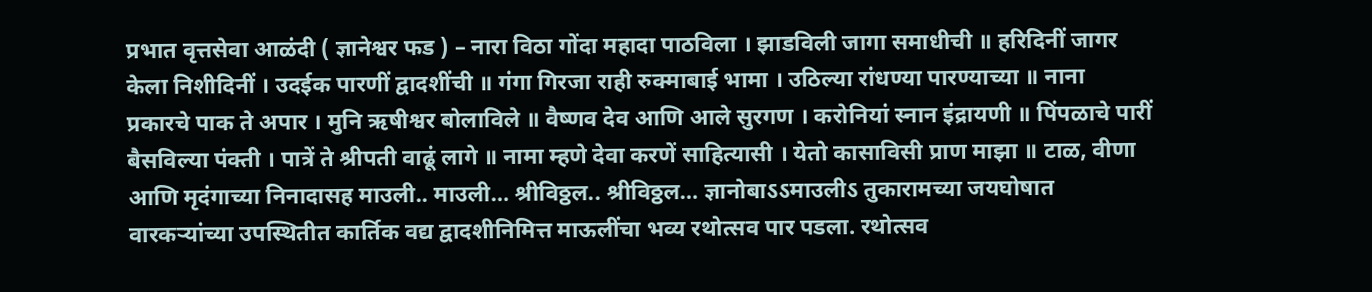प्रभात वृत्तसेवा आळंदी ( ज्ञानेश्वर फड ) – नारा विठा गोंदा महादा पाठविला । झाडविली जागा समाधीची ॥ हरिदिनीं जागर केला निशीदिनीं । उदईक पारणीं द्वादशींची ॥ गंगा गिरजा राही रुक्माबाई भामा । उठिल्या रांधण्या पारण्याच्या ॥ नाना प्रकारचे पाक ते अपार । मुनि ऋषीश्वर बोलाविले ॥ वैष्णव देव आणि आले सुरगण । करोनियां स्नान इंद्रायणी ॥ पिंपळाचे पारीं बैसविल्या पंक्ती । पात्रें ते श्रीपती वाढूं लागे ॥ नामा म्हणे देवा करणें साहित्यासी । येतो कासाविसी प्राण माझा ॥ टाळ, वीणा आणि मृदंगाच्या निनादासह माउली.. माउली… श्रीविठ्ठल.. श्रीविठ्ठल… ज्ञानोबाऽऽमाउलीऽ तुकारामच्या जयघोषात वारकऱ्यांच्या उपस्थितीत कार्तिक वद्य द्वादशीनिमित्त माऊलींचा भव्य रथोत्सव पार पडला. रथोत्सव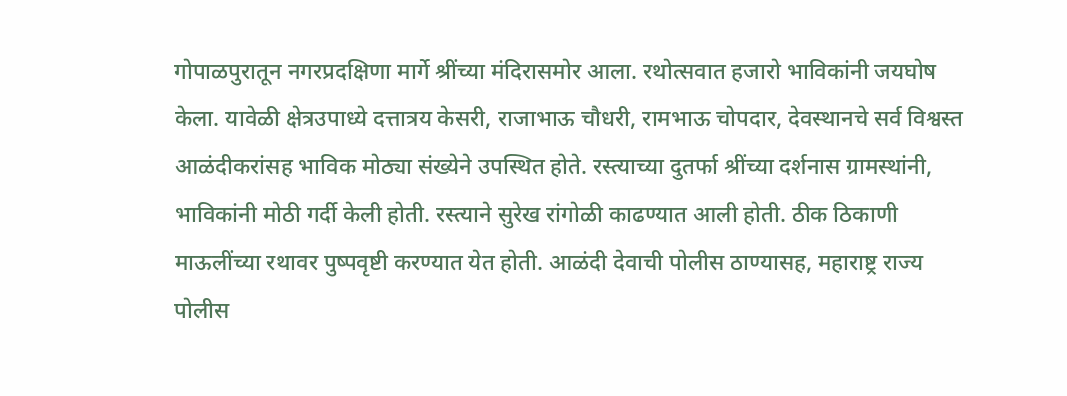गोपाळपुरातून नगरप्रदक्षिणा मार्गे श्रींच्या मंदिरासमोर आला. रथोत्सवात हजारो भाविकांनी जयघोष केला. यावेळी क्षेत्रउपाध्ये दत्तात्रय केसरी, राजाभाऊ चौधरी, रामभाऊ चोपदार, देवस्थानचे सर्व विश्वस्त आळंदीकरांसह भाविक मोठ्या संख्येने उपस्थित होते. रस्त्याच्या दुतर्फा श्रींच्या दर्शनास ग्रामस्थांनी, भाविकांनी मोठी गर्दी केली होती. रस्त्याने सुरेख रांगोळी काढण्यात आली होती. ठीक ठिकाणी माऊलींच्या रथावर पुष्पवृष्टी करण्यात येत होती. आळंदी देवाची पोलीस ठाण्यासह, महाराष्ट्र राज्य पोलीस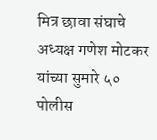मित्र छावा संघाचे अध्यक्ष गणेश मोटकर यांच्या सुमारे ५० पोलीस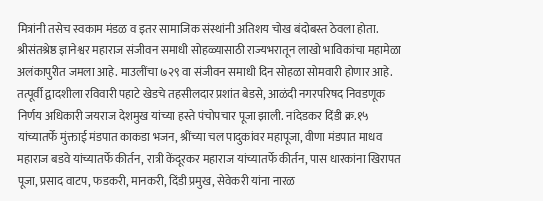मित्रांनी तसेच स्वकाम मंडळ व इतर सामाजिक संस्थांनी अतिशय चोख बंदोबस्त ठेवला होता. श्रीसंतश्रेष्ठ ज्ञानेश्वर महाराज संजीवन समाधी सोहळ्यासाठी राज्यभरातून लाखो भाविकांचा महामेळा अलंकापुरीत जमला आहे. माउलींचा ७२९ वा संजीवन समाधी दिन सोहळा सोमवारी होणार आहे. तत्पूर्वी द्वादशीला रविवारी पहाटे खेडचे तहसीलदार प्रशांत बेडसे, आळंदी नगरपरिषद निवडणूक निर्णय अधिकारी जयराज देशमुख यांच्या हस्ते पंचोपचार पूजा झाली. नांदेडकर दिंडी क्र.१५ यांच्यातर्फे मुंक्ताई मंडपात काकडा भजन, श्रींच्या चल पादुकांवर महापूजा, वीणा मंडपात माधव महाराज बडवे यांच्यातर्फे कीर्तन, रात्री केंदूरकर महाराज यांच्यातर्फे कीर्तन, पास धारकांना खिरापत पूजा, प्रसाद वाटप, फडकरी, मानकरी, दिंडी प्रमुख, सेवेकरी यांना नारळ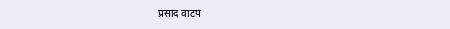प्रसाद वाटप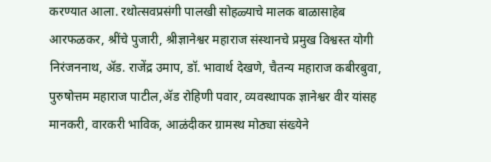करण्यात आला. रथोत्सवप्रसंगी पालखी सोहळ्याचे मालक बाळासाहेब आरफळकर, श्रींचे पुजारी, श्रीज्ञानेश्वर महाराज संस्थानचे प्रमुख विश्वस्त योगी निरंजननाथ, ॲड. राजेंद्र उमाप, डॉ. भावार्थ देखणे, चैतन्य महाराज कबीरबुवा, पुरुषोत्तम महाराज पाटील,ॲड रोहिणी पवार, व्यवस्थापक ज्ञानेश्वर वीर यांसह मानकरी, वारकरी भाविक, आळंदीकर ग्रामस्थ मोठ्या संख्येने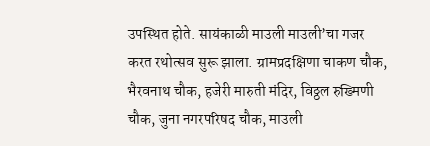उपस्थित होते. सायंकाळी माउली माउली’चा गजर करत रथोत्सव सुरू झाला. ग्रामप्रदक्षिणा चाकण चौक, भैरवनाथ चौक, हजेरी मारुती मंदिर, विठ्ठल रुख्मिणी चौक, जुना नगरपरिषद चौक, माउली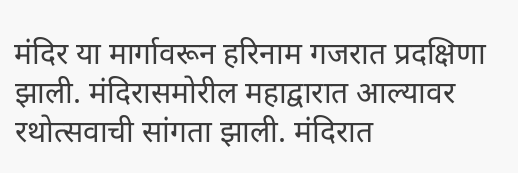मंदिर या मार्गावरून हरिनाम गजरात प्रदक्षिणा झाली. मंदिरासमोरील महाद्वारात आल्यावर रथोत्सवाची सांगता झाली. मंदिरात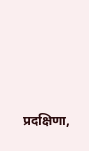प्रदक्षिणा,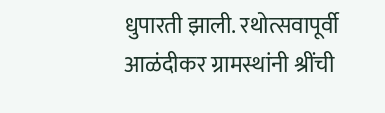धुपारती झाली. रथोत्सवापूर्वी आळंदीकर ग्रामस्थांनी श्रींची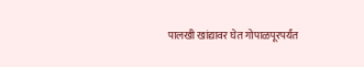पालखी खांद्यावर घेत गोपाळपूरपर्यंत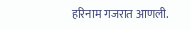हरिनाम गजरात आणली.